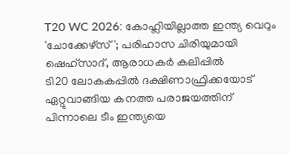T20 WC 2026: കോഹ്ലിയില്ലാത്ത ഇന്ത്യ വെറും 'ചോക്കേഴ്സ്'; പരിഹാസ ചിരിയുമായി ഷെഹ്സാദ്, ആരാധകർ കലിപ്പിൽ
ടി20 ലോകകപ്പിൽ ദക്ഷിണാഫ്രിക്കയോട് ഏറ്റുവാങ്ങിയ കനത്ത പരാജയത്തിന് പിന്നാലെ ടീം ഇന്ത്യയെ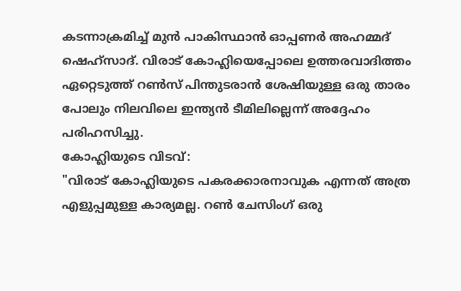കടന്നാക്രമിച്ച് മുൻ പാകിസ്ഥാൻ ഓപ്പണർ അഹമ്മദ് ഷെഹ്സാദ്. വിരാട് കോഹ്ലിയെപ്പോലെ ഉത്തരവാദിത്തം ഏറ്റെടുത്ത് റൺസ് പിന്തുടരാൻ ശേഷിയുള്ള ഒരു താരം പോലും നിലവിലെ ഇന്ത്യൻ ടീമിലില്ലെന്ന് അദ്ദേഹം പരിഹസിച്ചു.
കോഹ്ലിയുടെ വിടവ്:
"വിരാട് കോഹ്ലിയുടെ പകരക്കാരനാവുക എന്നത് അത്ര എളുപ്പമുള്ള കാര്യമല്ല. റൺ ചേസിംഗ് ഒരു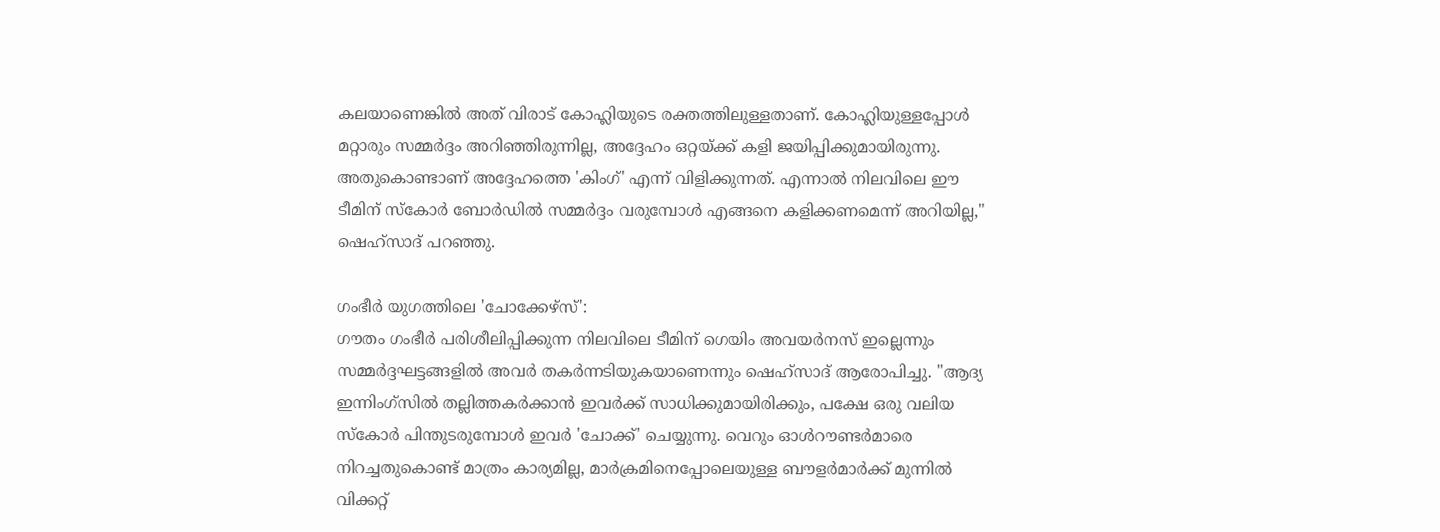കലയാണെങ്കിൽ അത് വിരാട് കോഹ്ലിയുടെ രക്തത്തിലുള്ളതാണ്. കോഹ്ലിയുള്ളപ്പോൾ മറ്റാരും സമ്മർദ്ദം അറിഞ്ഞിരുന്നില്ല, അദ്ദേഹം ഒറ്റയ്ക്ക് കളി ജയിപ്പിക്കുമായിരുന്നു. അതുകൊണ്ടാണ് അദ്ദേഹത്തെ 'കിംഗ്' എന്ന് വിളിക്കുന്നത്. എന്നാൽ നിലവിലെ ഈ ടീമിന് സ്കോർ ബോർഡിൽ സമ്മർദ്ദം വരുമ്പോൾ എങ്ങനെ കളിക്കണമെന്ന് അറിയില്ല," ഷെഹ്സാദ് പറഞ്ഞു.

ഗംഭീർ യുഗത്തിലെ 'ചോക്കേഴ്സ്':
ഗൗതം ഗംഭീർ പരിശീലിപ്പിക്കുന്ന നിലവിലെ ടീമിന് ഗെയിം അവയർനസ് ഇല്ലെന്നും സമ്മർദ്ദഘട്ടങ്ങളിൽ അവർ തകർന്നടിയുകയാണെന്നും ഷെഹ്സാദ് ആരോപിച്ചു. "ആദ്യ ഇന്നിംഗ്സിൽ തല്ലിത്തകർക്കാൻ ഇവർക്ക് സാധിക്കുമായിരിക്കും, പക്ഷേ ഒരു വലിയ സ്കോർ പിന്തുടരുമ്പോൾ ഇവർ 'ചോക്ക്' ചെയ്യുന്നു. വെറും ഓൾറൗണ്ടർമാരെ നിറച്ചതുകൊണ്ട് മാത്രം കാര്യമില്ല, മാർക്രമിനെപ്പോലെയുള്ള ബൗളർമാർക്ക് മുന്നിൽ വിക്കറ്റ്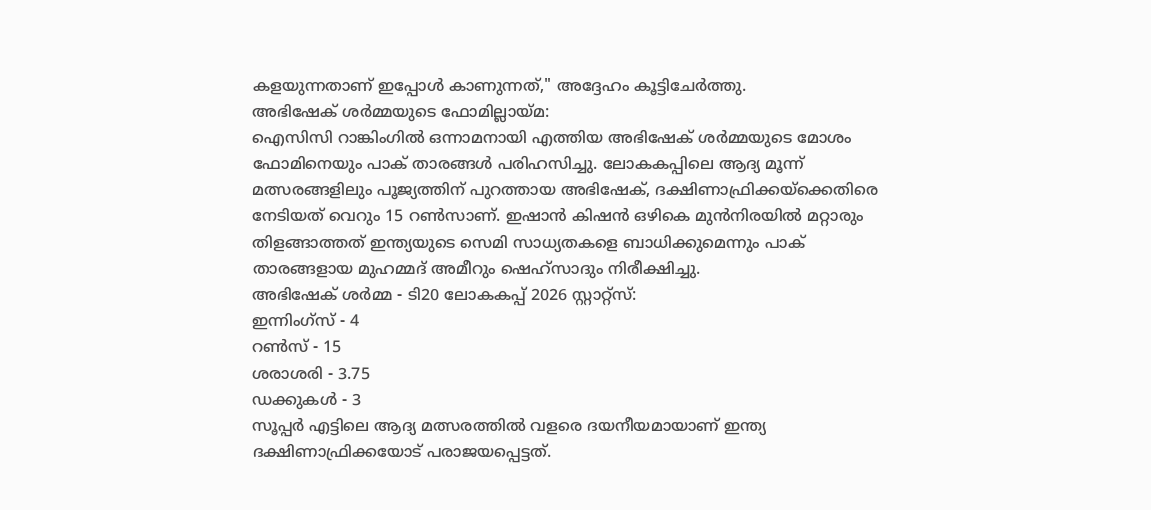കളയുന്നതാണ് ഇപ്പോൾ കാണുന്നത്," അദ്ദേഹം കൂട്ടിചേർത്തു.
അഭിഷേക് ശർമ്മയുടെ ഫോമില്ലായ്മ:
ഐസിസി റാങ്കിംഗിൽ ഒന്നാമനായി എത്തിയ അഭിഷേക് ശർമ്മയുടെ മോശം ഫോമിനെയും പാക് താരങ്ങൾ പരിഹസിച്ചു. ലോകകപ്പിലെ ആദ്യ മൂന്ന് മത്സരങ്ങളിലും പൂജ്യത്തിന് പുറത്തായ അഭിഷേക്, ദക്ഷിണാഫ്രിക്കയ്ക്കെതിരെ നേടിയത് വെറും 15 റൺസാണ്. ഇഷാൻ കിഷൻ ഒഴികെ മുൻനിരയിൽ മറ്റാരും തിളങ്ങാത്തത് ഇന്ത്യയുടെ സെമി സാധ്യതകളെ ബാധിക്കുമെന്നും പാക് താരങ്ങളായ മുഹമ്മദ് അമീറും ഷെഹ്സാദും നിരീക്ഷിച്ചു.
അഭിഷേക് ശർമ്മ - ടി20 ലോകകപ്പ് 2026 സ്റ്റാറ്റ്സ്:
ഇന്നിംഗ്സ് - 4
റൺസ് - 15
ശരാശരി - 3.75
ഡക്കുകൾ - 3
സൂപ്പർ എട്ടിലെ ആദ്യ മത്സരത്തിൽ വളരെ ദയനീയമായാണ് ഇന്ത്യ ദക്ഷിണാഫ്രിക്കയോട് പരാജയപ്പെട്ടത്.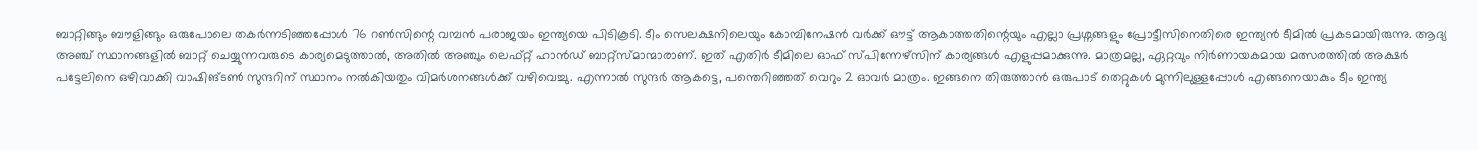ബാറ്റിങ്ങും ബൗളിങ്ങും ഒരുപോലെ തകർന്നടിഞ്ഞപ്പോൾ 76 റൺസിന്റെ വമ്പൻ പരാജയം ഇന്ത്യയെ പിടികൂടി. ടീം സെലക്ഷനിലെയും കോമ്പിനേഷൻ വർക്ക് ഔട്ട് ആകാത്തതിന്റെയും എല്ലാ പ്രശ്നങ്ങളും പ്രോട്ടീസിനെതിരെ ഇന്ത്യൻ ടീമിൽ പ്രകടമായിരുന്നു. ആദ്യ അഞ്ച് സ്ഥാനങ്ങളിൽ ബാറ്റ് ചെയ്യുന്നവരുടെ കാര്യമെടുത്താൽ, അതിൽ അഞ്ചും ലെഫ്റ്റ് ഹാൻഡ് ബാറ്റ്സ്മാന്മാരാണ്. ഇത് എതിർ ടീമിലെ ഓഫ് സ്പിന്നേഴ്സിന് കാര്യങ്ങൾ എളുപ്പമാക്കുന്നു. മാത്രമല്ല, ഏറ്റവും നിർണായകമായ മത്സരത്തിൽ അക്ഷർ പട്ടേലിനെ ഒഴിവാക്കി വാഷിങ്ടൺ സുന്ദറിന് സ്ഥാനം നൽകിയതും വിമർശനങ്ങൾക്ക് വഴിവെച്ചു. എന്നാൽ സുന്ദർ ആകട്ടെ, പന്തെറിഞ്ഞത് വെറും 2 ഓവർ മാത്രം. ഇങ്ങനെ തിരുത്താൻ ഒരുപാട് തെറ്റുകൾ മുന്നിലുള്ളപ്പോൾ എങ്ങനെയാകും ടീം ഇന്ത്യ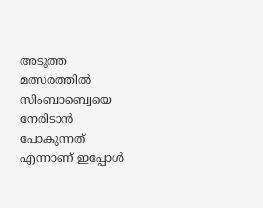അടുത്ത മത്സരത്തിൽ സിംബാബ്വെയെ നേരിടാൻ പോകുന്നത് എന്നാണ് ഇപ്പോൾ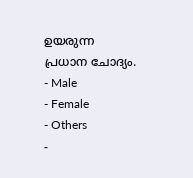ഉയരുന്ന പ്രധാന ചോദ്യം.
- Male
- Female
- Others
-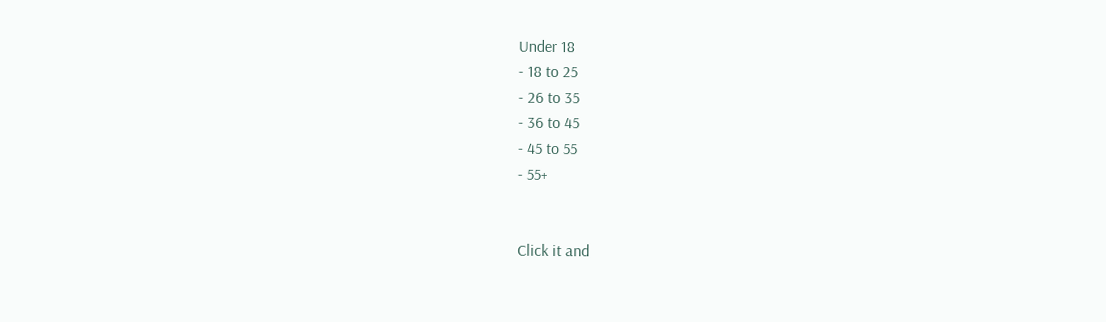Under 18
- 18 to 25
- 26 to 35
- 36 to 45
- 45 to 55
- 55+


Click it and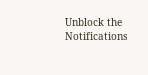Unblock the Notifications